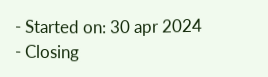- Started on: 30 apr 2024
- Closing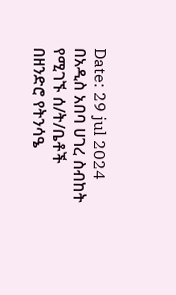Date: 29 jul 2024
በአዲስ አበባ ሀገረ ስብከት የሚገኙ ሰ/ት/ቤቶች በዘንድሮ የትንሳዔ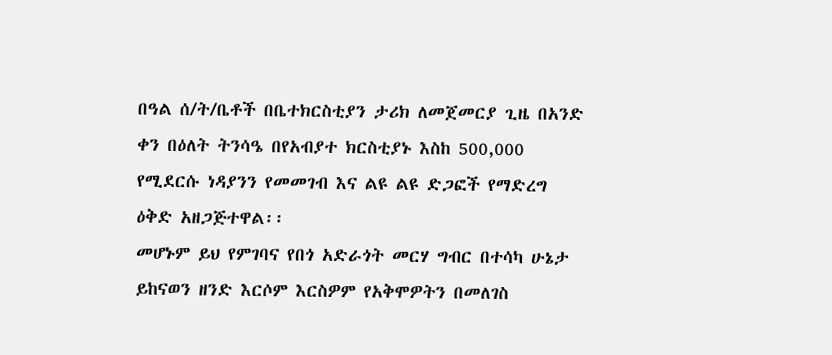በዓል ሰ/ት/ቤቶች በቤተክርስቲያን ታሪክ ለመጀመርያ ጊዜ በአንድ ቀን በዕለት ትንሳዔ በየአብያተ ክርስቲያኑ እስከ 500,000 የሚደርሱ ነዳያንን የመመገብ እና ልዩ ልዩ ድጋፎች የማድረግ ዕቅድ አዘጋጅተዋል፡፡
መሆኑም ይህ የምገባና የበጎ አድራጎት መርሃ ግብር በተሳካ ሁኔታ ይከናወን ዘንድ እርሶም እርስዎም የአቅሞዎትን በመለገስ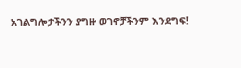አገልግሎታችንን ያግዙ ወገኖቻችንም እንደግፍ!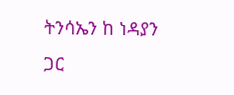ትንሳኤን ከ ነዳያን ጋር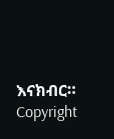እናክብር።
Copyright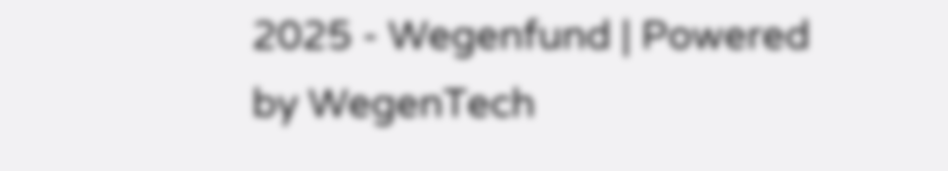2025 - Wegenfund | Powered by WegenTech